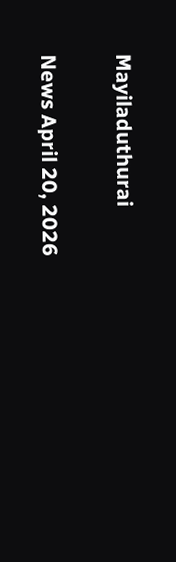Mayiladuthurai

News April 20, 2026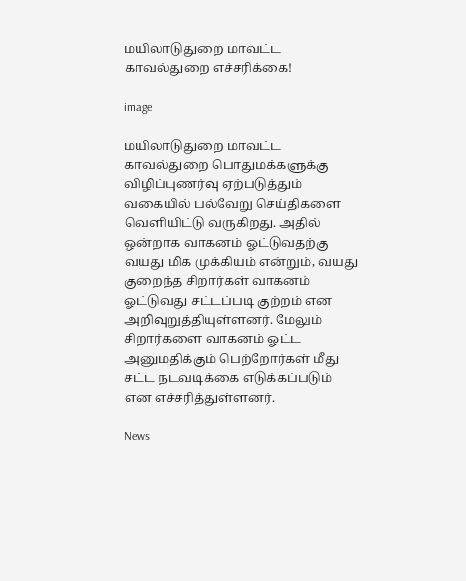மயிலாடுதுறை மாவட்ட காவல்துறை எச்சரிக்கை!

image

மயிலாடுதுறை மாவட்ட காவல்துறை பொதுமக்களுக்கு விழிப்புணர்வு ஏற்படுத்தும் வகையில் பல்வேறு செய்திகளை வெளியிட்டு வருகிறது. அதில் ஒன்றாக வாகனம் ஓட்டுவதற்கு வயது மிக முக்கியம் என்றும், வயது குறைந்த சிறார்கள் வாகனம் ஓட்டுவது சட்டப்படி குற்றம் என அறிவுறுத்தியுள்ளனர். மேலும் சிறார்களை வாகனம் ஓட்ட அனுமதிக்கும் பெற்றோர்கள் மீது சட்ட நடவடிக்கை எடுக்கப்படும் என எச்சரித்துள்ளனர்.

News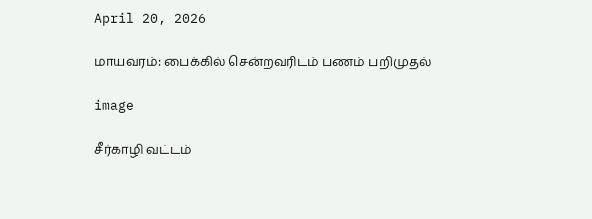April 20, 2026

மாயவரம்: பைக்கில் சென்றவரிடம் பணம் பறிமுதல்

image

சீர்காழி வட்டம்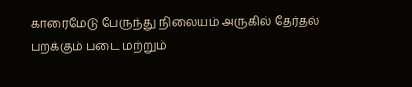காரைமேடு பேருந்து நிலையம் அருகில் தேர்தல் பறக்கும் படை மற்றும்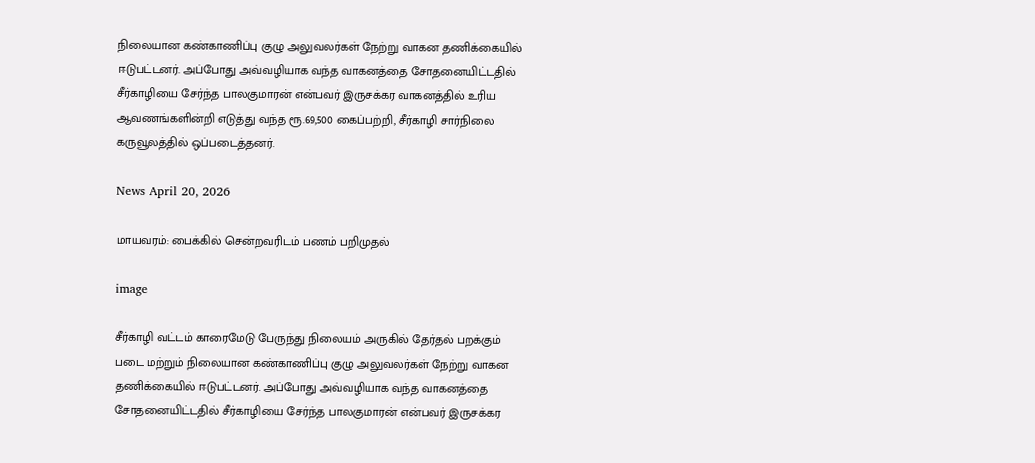நிலையான கண்காணிப்பு குழு அலுவலர்கள் நேற்று வாகன தணிக்கையில் ஈடுபட்டனர். அப்போது அவ்வழியாக வந்த வாகனத்தை சோதனையிட்டதில் சீர்காழியை சேர்ந்த பாலகுமாரன் என்பவர் இருசக்கர வாகனத்தில் உரிய ஆவணங்களின்றி எடுத்து வந்த ரூ.69,500 கைப்பற்றி, சீர்காழி சார்நிலை கருவூலத்தில் ஒப்படைத்தனர்.

News April 20, 2026

மாயவரம்: பைக்கில் சென்றவரிடம் பணம் பறிமுதல்

image

சீர்காழி வட்டம் காரைமேடு பேருந்து நிலையம் அருகில் தேர்தல் பறக்கும் படை மற்றும் நிலையான கண்காணிப்பு குழு அலுவலர்கள் நேற்று வாகன தணிக்கையில் ஈடுபட்டனர். அப்போது அவ்வழியாக வந்த வாகனத்தை சோதனையிட்டதில் சீர்காழியை சேர்ந்த பாலகுமாரன் என்பவர் இருசக்கர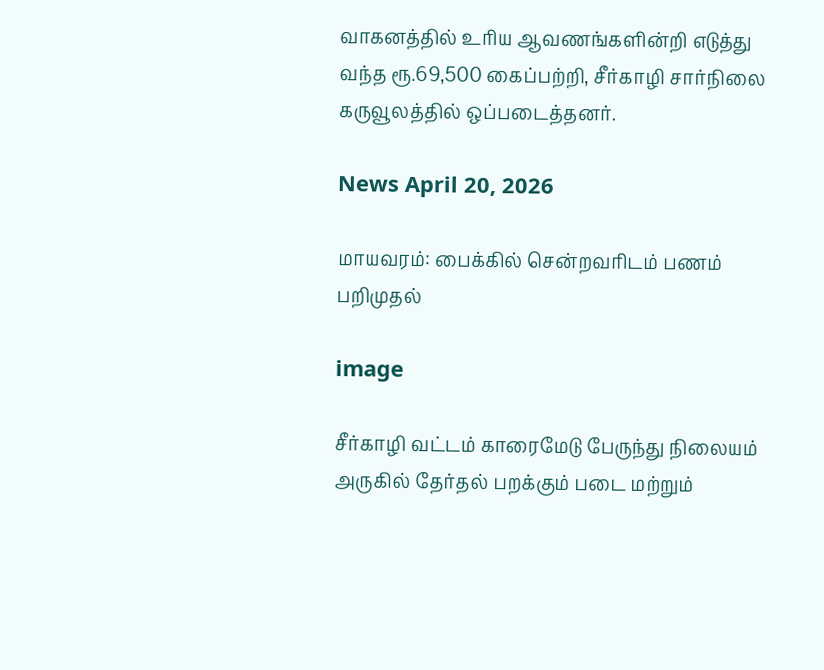வாகனத்தில் உரிய ஆவணங்களின்றி எடுத்து வந்த ரூ.69,500 கைப்பற்றி, சீர்காழி சார்நிலை கருவூலத்தில் ஒப்படைத்தனர்.

News April 20, 2026

மாயவரம்: பைக்கில் சென்றவரிடம் பணம் பறிமுதல்

image

சீர்காழி வட்டம் காரைமேடு பேருந்து நிலையம் அருகில் தேர்தல் பறக்கும் படை மற்றும்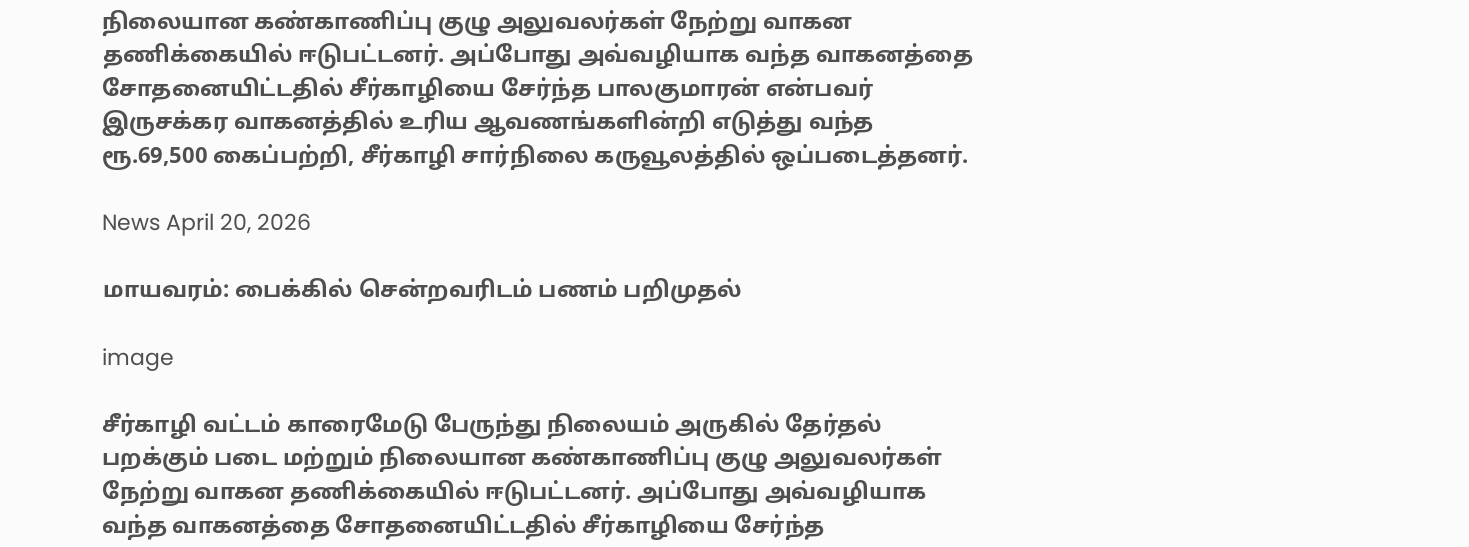நிலையான கண்காணிப்பு குழு அலுவலர்கள் நேற்று வாகன தணிக்கையில் ஈடுபட்டனர். அப்போது அவ்வழியாக வந்த வாகனத்தை சோதனையிட்டதில் சீர்காழியை சேர்ந்த பாலகுமாரன் என்பவர் இருசக்கர வாகனத்தில் உரிய ஆவணங்களின்றி எடுத்து வந்த ரூ.69,500 கைப்பற்றி, சீர்காழி சார்நிலை கருவூலத்தில் ஒப்படைத்தனர்.

News April 20, 2026

மாயவரம்: பைக்கில் சென்றவரிடம் பணம் பறிமுதல்

image

சீர்காழி வட்டம் காரைமேடு பேருந்து நிலையம் அருகில் தேர்தல் பறக்கும் படை மற்றும் நிலையான கண்காணிப்பு குழு அலுவலர்கள் நேற்று வாகன தணிக்கையில் ஈடுபட்டனர். அப்போது அவ்வழியாக வந்த வாகனத்தை சோதனையிட்டதில் சீர்காழியை சேர்ந்த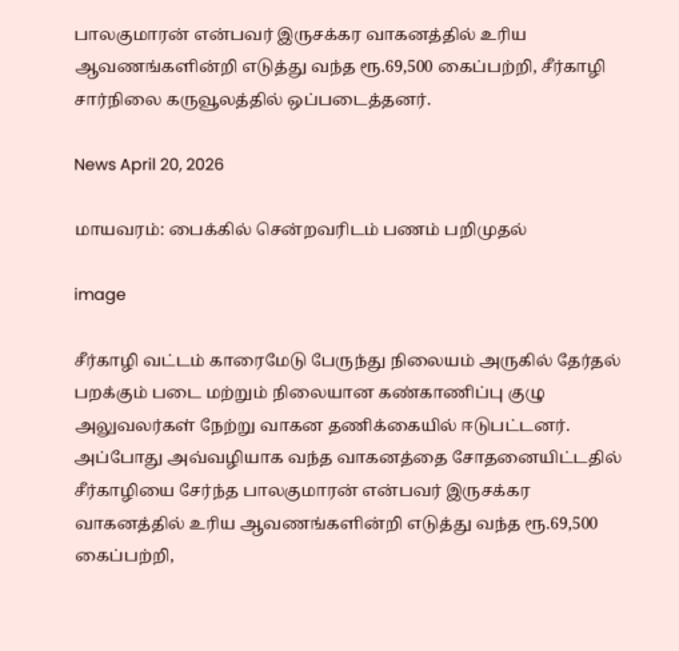பாலகுமாரன் என்பவர் இருசக்கர வாகனத்தில் உரிய ஆவணங்களின்றி எடுத்து வந்த ரூ.69,500 கைப்பற்றி, சீர்காழி சார்நிலை கருவூலத்தில் ஒப்படைத்தனர்.

News April 20, 2026

மாயவரம்: பைக்கில் சென்றவரிடம் பணம் பறிமுதல்

image

சீர்காழி வட்டம் காரைமேடு பேருந்து நிலையம் அருகில் தேர்தல் பறக்கும் படை மற்றும் நிலையான கண்காணிப்பு குழு அலுவலர்கள் நேற்று வாகன தணிக்கையில் ஈடுபட்டனர். அப்போது அவ்வழியாக வந்த வாகனத்தை சோதனையிட்டதில் சீர்காழியை சேர்ந்த பாலகுமாரன் என்பவர் இருசக்கர வாகனத்தில் உரிய ஆவணங்களின்றி எடுத்து வந்த ரூ.69,500 கைப்பற்றி,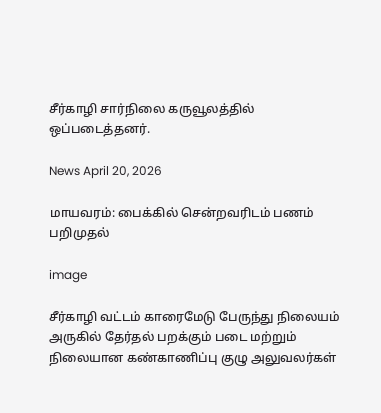சீர்காழி சார்நிலை கருவூலத்தில் ஒப்படைத்தனர்.

News April 20, 2026

மாயவரம்: பைக்கில் சென்றவரிடம் பணம் பறிமுதல்

image

சீர்காழி வட்டம் காரைமேடு பேருந்து நிலையம் அருகில் தேர்தல் பறக்கும் படை மற்றும் நிலையான கண்காணிப்பு குழு அலுவலர்கள்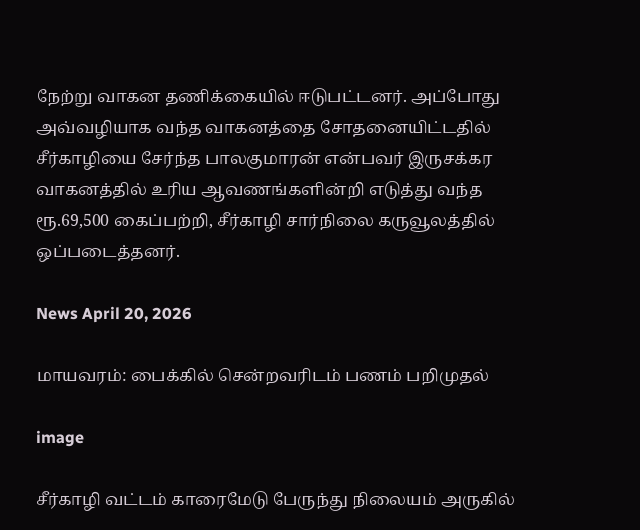நேற்று வாகன தணிக்கையில் ஈடுபட்டனர். அப்போது அவ்வழியாக வந்த வாகனத்தை சோதனையிட்டதில் சீர்காழியை சேர்ந்த பாலகுமாரன் என்பவர் இருசக்கர வாகனத்தில் உரிய ஆவணங்களின்றி எடுத்து வந்த ரூ.69,500 கைப்பற்றி, சீர்காழி சார்நிலை கருவூலத்தில் ஒப்படைத்தனர்.

News April 20, 2026

மாயவரம்: பைக்கில் சென்றவரிடம் பணம் பறிமுதல்

image

சீர்காழி வட்டம் காரைமேடு பேருந்து நிலையம் அருகில்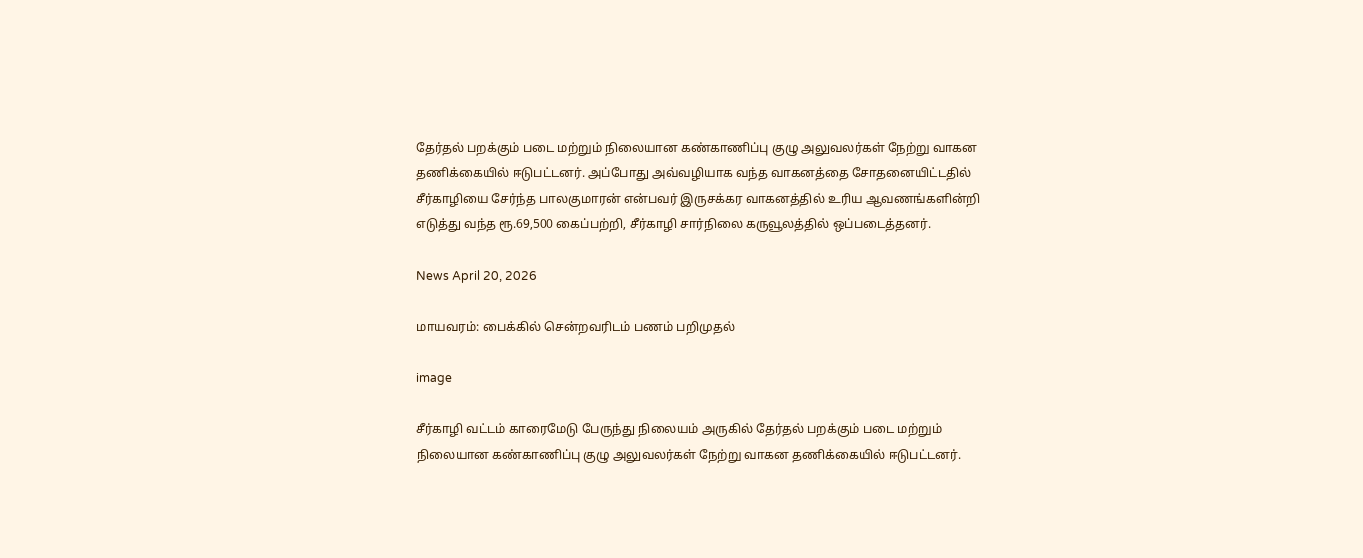தேர்தல் பறக்கும் படை மற்றும் நிலையான கண்காணிப்பு குழு அலுவலர்கள் நேற்று வாகன தணிக்கையில் ஈடுபட்டனர். அப்போது அவ்வழியாக வந்த வாகனத்தை சோதனையிட்டதில் சீர்காழியை சேர்ந்த பாலகுமாரன் என்பவர் இருசக்கர வாகனத்தில் உரிய ஆவணங்களின்றி எடுத்து வந்த ரூ.69,500 கைப்பற்றி, சீர்காழி சார்நிலை கருவூலத்தில் ஒப்படைத்தனர்.

News April 20, 2026

மாயவரம்: பைக்கில் சென்றவரிடம் பணம் பறிமுதல்

image

சீர்காழி வட்டம் காரைமேடு பேருந்து நிலையம் அருகில் தேர்தல் பறக்கும் படை மற்றும் நிலையான கண்காணிப்பு குழு அலுவலர்கள் நேற்று வாகன தணிக்கையில் ஈடுபட்டனர்.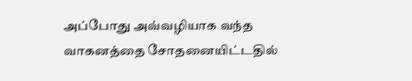அப்போது அவ்வழியாக வந்த வாகனத்தை சோதனையிட்டதில்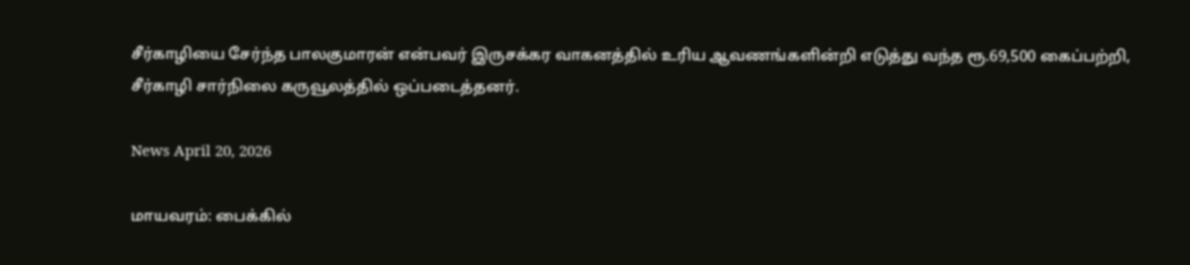சீர்காழியை சேர்ந்த பாலகுமாரன் என்பவர் இருசக்கர வாகனத்தில் உரிய ஆவணங்களின்றி எடுத்து வந்த ரூ.69,500 கைப்பற்றி, சீர்காழி சார்நிலை கருவூலத்தில் ஒப்படைத்தனர்.

News April 20, 2026

மாயவரம்: பைக்கில்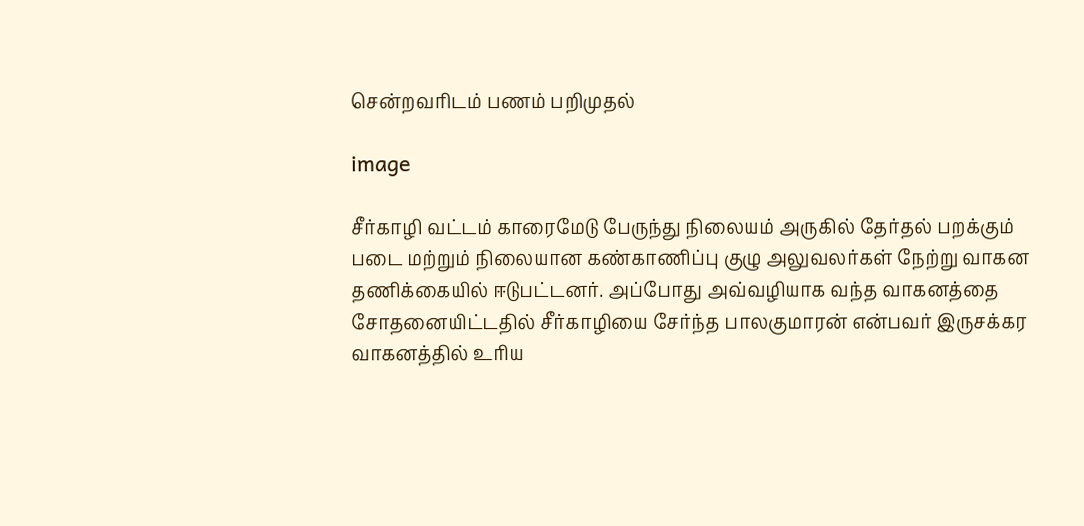சென்றவரிடம் பணம் பறிமுதல்

image

சீர்காழி வட்டம் காரைமேடு பேருந்து நிலையம் அருகில் தேர்தல் பறக்கும் படை மற்றும் நிலையான கண்காணிப்பு குழு அலுவலர்கள் நேற்று வாகன தணிக்கையில் ஈடுபட்டனர். அப்போது அவ்வழியாக வந்த வாகனத்தை சோதனையிட்டதில் சீர்காழியை சேர்ந்த பாலகுமாரன் என்பவர் இருசக்கர வாகனத்தில் உரிய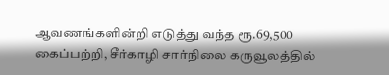ஆவணங்களின்றி எடுத்து வந்த ரூ.69,500 கைப்பற்றி, சீர்காழி சார்நிலை கருவூலத்தில்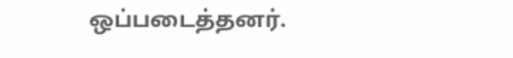ஒப்படைத்தனர்.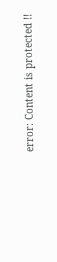error: Content is protected !!